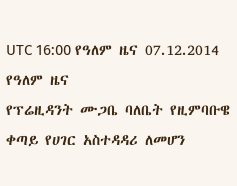UTC 16:00 የዓለም ዜና 07.12.2014
የዓለም ዜና
የፕሬዚዳንት ሙጋቤ ባለቤት የዚምባቡዌ ቀጣይ የሀገር አስተዳዳሪ ለመሆን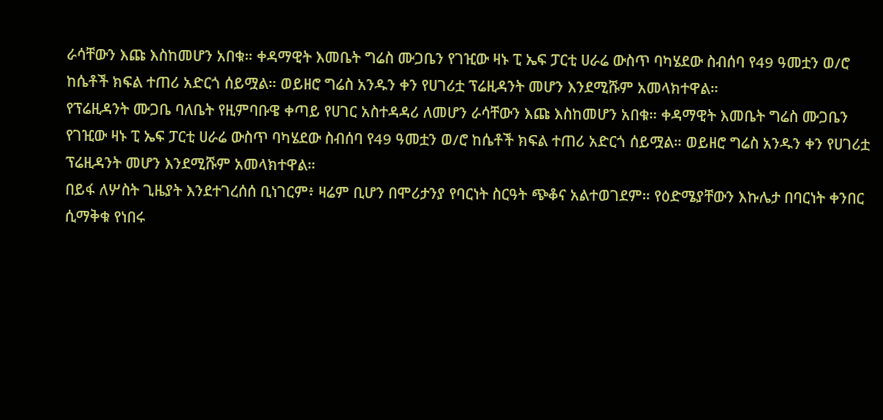ራሳቸውን እጩ እስከመሆን አበቁ። ቀዳማዊት እመቤት ግሬስ ሙጋቤን የገዢው ዛኑ ፒ ኤፍ ፓርቲ ሀራሬ ውስጥ ባካሄደው ስብሰባ የ49 ዓመቷን ወ/ሮ ከሴቶች ክፍል ተጠሪ አድርጎ ሰይሟል። ወይዘሮ ግሬስ አንዱን ቀን የሀገሪቷ ፕሬዚዳንት መሆን እንደሚሹም አመላክተዋል።
የፕሬዚዳንት ሙጋቤ ባለቤት የዚምባቡዌ ቀጣይ የሀገር አስተዳዳሪ ለመሆን ራሳቸውን እጩ እስከመሆን አበቁ። ቀዳማዊት እመቤት ግሬስ ሙጋቤን የገዢው ዛኑ ፒ ኤፍ ፓርቲ ሀራሬ ውስጥ ባካሄደው ስብሰባ የ49 ዓመቷን ወ/ሮ ከሴቶች ክፍል ተጠሪ አድርጎ ሰይሟል። ወይዘሮ ግሬስ አንዱን ቀን የሀገሪቷ ፕሬዚዳንት መሆን እንደሚሹም አመላክተዋል።
በይፋ ለሦስት ጊዜያት እንደተገረሰሰ ቢነገርም፥ ዛሬም ቢሆን በሞሪታንያ የባርነት ስርዓት ጭቆና አልተወገደም። የዕድሜያቸውን እኩሌታ በባርነት ቀንበር ሲማቅቁ የነበሩ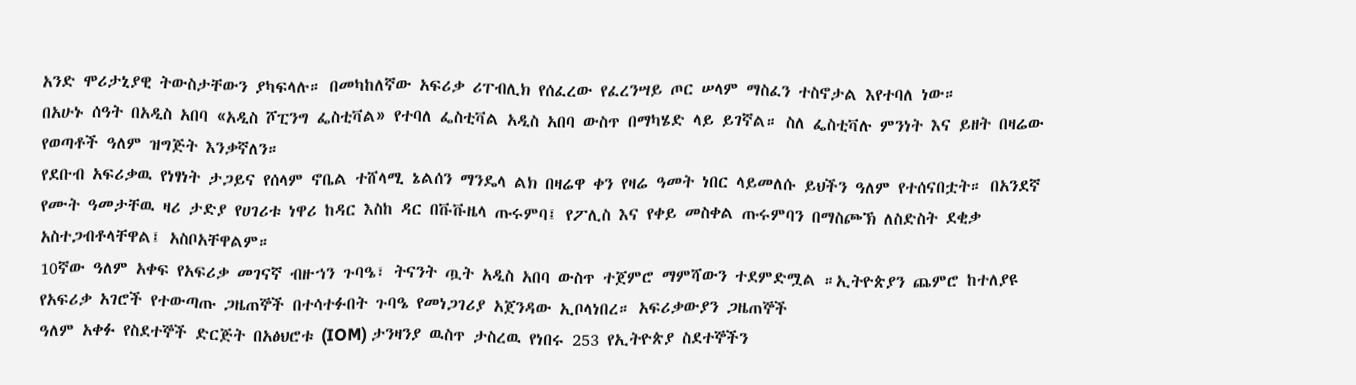አንድ ሞሪታኒያዊ ትውስታቸውን ያካፍላሉ። በመካከለኛው አፍሪቃ ሪፐብሊክ የሰፈረው የፈረንሣይ ጦር ሠላም ማስፈን ተስኖታል እየተባለ ነው።
በአሁኑ ሰዓት በአዲስ አበባ «አዲስ ሾፒንግ ፌስቲቫል» የተባለ ፌስቲቫል አዲስ አበባ ውስጥ በማካሄድ ላይ ይገኛል። ስለ ፌስቲቫሉ ምንነት እና ይዘት በዛሬው የወጣቶች ዓለም ዝግጅት እንቃኛለን።
የደቡብ አፍሪቃዉ የነፃነት ታጋይና የሰላም ኖቤል ተሸላሚ ኔልሰን ማንዴላ ልክ በዛሬዋ ቀን የዛሬ ዓመት ነበር ላይመለሱ ይህችን ዓለም የተሰናበቷት። በአንደኛ የሙት ዓመታቸዉ ዛሪ ታድያ የሀገሪቱ ነዋሪ ከዳር እስከ ዳር በቩቩዜላ ጡሩምባ፤ የፖሊስ እና የቀይ መስቀል ጡሩምባን በማስጮኽ ለስድስት ደቂቃ አስተጋብቶላቸዋል፤ አስቦአቸዋልም።
10ኛው ዓለም አቀፍ የአፍሪቃ መገናኛ ብዙኀን ጉባዔ፣ ትናንት ጧት አዲስ አበባ ውስጥ ተጀምሮ ማምሻውን ተደምድሟል ።ኢትዮጵያን ጨምሮ ከተለያዩ የአፍሪቃ አገሮች የተውጣጡ ጋዜጠኞች በተሳተፉበት ጉባዔ የመነጋገሪያ አጀንዳው ኢቦላነበረ። አፍሪቃውያን ጋዜጠኞች
ዓለም አቀፉ የስደተኞች ድርጅት በአፅህሮቱ (IOM) ታንዛንያ ዉስጥ ታስረዉ የነበሩ 253 የኢትዮጵያ ስደተኞችን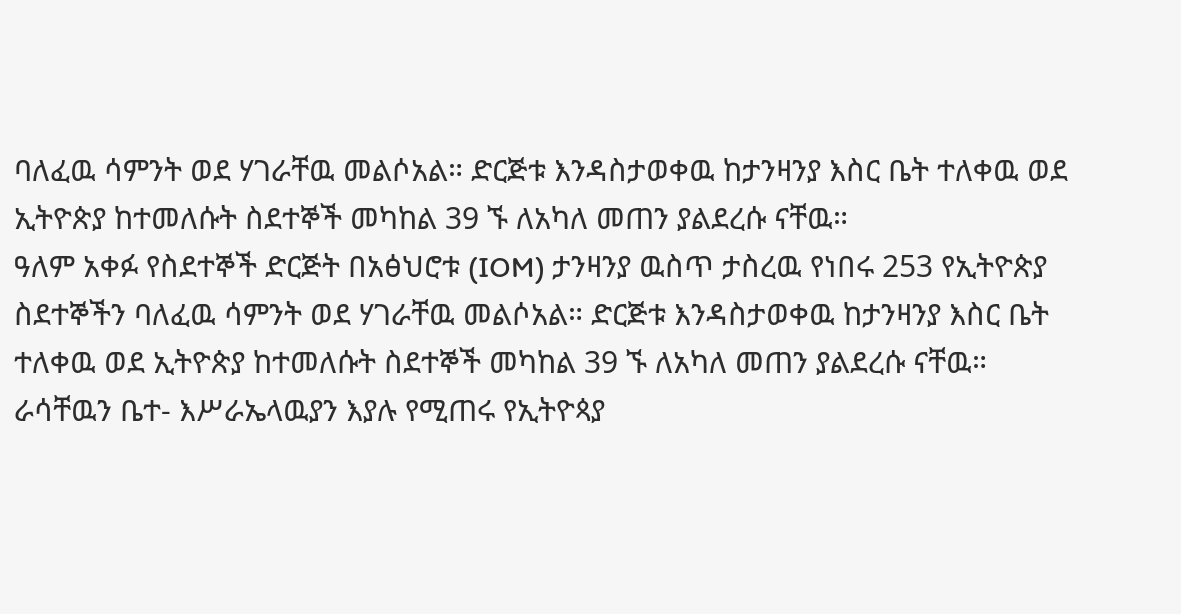ባለፈዉ ሳምንት ወደ ሃገራቸዉ መልሶአል። ድርጅቱ እንዳስታወቀዉ ከታንዛንያ እስር ቤት ተለቀዉ ወደ ኢትዮጵያ ከተመለሱት ስደተኞች መካከል 39 ኙ ለአካለ መጠን ያልደረሱ ናቸዉ።
ዓለም አቀፉ የስደተኞች ድርጅት በአፅህሮቱ (IOM) ታንዛንያ ዉስጥ ታስረዉ የነበሩ 253 የኢትዮጵያ ስደተኞችን ባለፈዉ ሳምንት ወደ ሃገራቸዉ መልሶአል። ድርጅቱ እንዳስታወቀዉ ከታንዛንያ እስር ቤት ተለቀዉ ወደ ኢትዮጵያ ከተመለሱት ስደተኞች መካከል 39 ኙ ለአካለ መጠን ያልደረሱ ናቸዉ።
ራሳቸዉን ቤተ- እሥራኤላዉያን እያሉ የሚጠሩ የኢትዮጳያ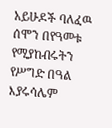አይሁዶች ባለፈዉ ሰሞን በየዓመቱ የሚያከብሩትን የሥግድ በዓል እያሩሳሌም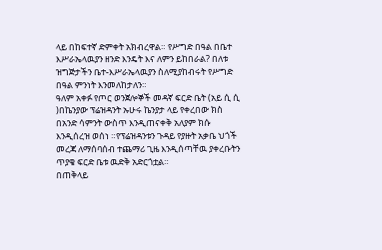ላይ በከፍተኛ ድምቀት አክብረዋል። የሥግድ በዓል በቤተ እሥራኤላዉያን ዘንድ እንዴት እና ለምን ይከበራል? በለቱ ዝግጅታችን ቤተ-እሥራኤላዉያን ስለሚያከብሩት የሥግድ በዓል ምንነት እንመለከታለን።
ዓለም አቀፉ የጦር ወንጀሎኞች መዳኛ ፍርድ ቤት (አይ ሲ ሲ )በኬንያው ፕሬዝዳንት ኡሁሩ ኬንያታ ላይ የቀረበው ክስ በአንድ ሳምንት ውስጥ እንዲጠናቀቅ አለያም ክሱ እንዲሰረዝ ወሰነ ።የፕሬዝዳንቱን ጉዳይ የያዙት አቃቤ ህጎች መረጃ ለማሰባሰብ ተጨማሪ ጊዜ እንዲሰጣቸዉ ያቀረቡትን ጥያቄ ፍርድ ቤቱ ዉድቅ አድርጎቷል።
በጠቅላይ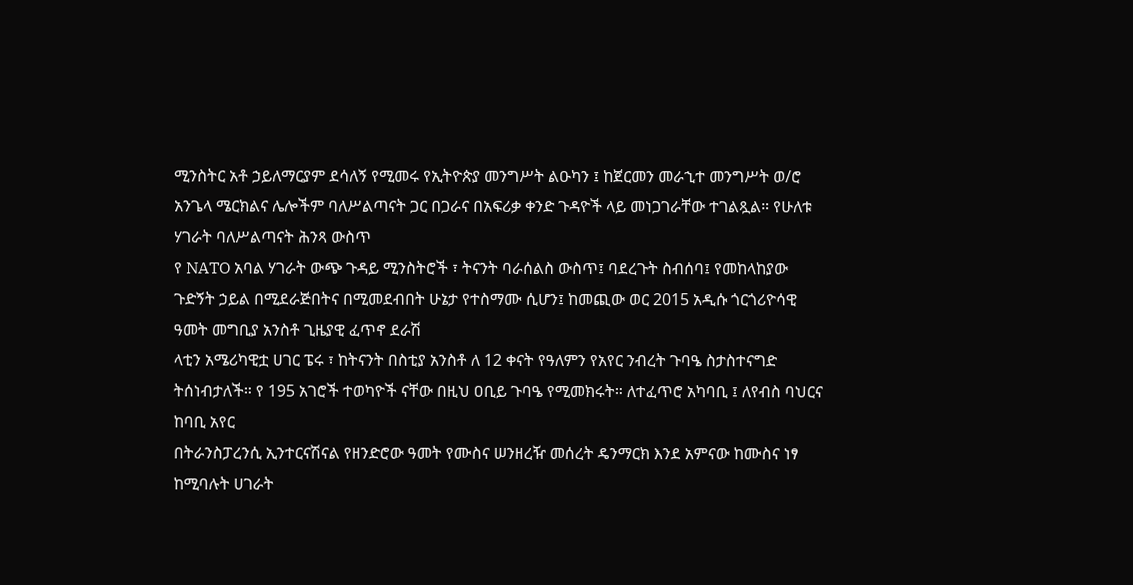ሚንስትር አቶ ኃይለማርያም ደሳለኝ የሚመሩ የኢትዮጵያ መንግሥት ልዑካን ፤ ከጀርመን መራኂተ መንግሥት ወ/ሮ አንጌላ ሜርክልና ሌሎችም ባለሥልጣናት ጋር በጋራና በአፍሪቃ ቀንድ ጉዳዮች ላይ መነጋገራቸው ተገልጿል። የሁለቱ ሃገራት ባለሥልጣናት ሕንጻ ውስጥ
የ NATO አባል ሃገራት ውጭ ጉዳይ ሚንስትሮች ፣ ትናንት ባራሰልስ ውስጥ፤ ባደረጉት ስብሰባ፤ የመከላከያው ጉድኝት ኃይል በሚደራጅበትና በሚመደብበት ሁኔታ የተስማሙ ሲሆን፤ ከመጪው ወር 2015 አዲሱ ጎርጎሪዮሳዊ ዓመት መግቢያ አንስቶ ጊዜያዊ ፈጥኖ ደራሽ
ላቲን አሜሪካዊቷ ሀገር ፔሩ ፣ ከትናንት በስቲያ አንስቶ ለ 12 ቀናት የዓለምን የአየር ንብረት ጉባዔ ስታስተናግድ ትሰነብታለች። የ 195 አገሮች ተወካዮች ናቸው በዚህ ዐቢይ ጉባዔ የሚመክሩት። ለተፈጥሮ አካባቢ ፤ ለየብስ ባህርና ከባቢ አየር
በትራንስፓረንሲ ኢንተርናሽናል የዘንድሮው ዓመት የሙስና ሠንዘረዥ መሰረት ዴንማርክ እንደ አምናው ከሙስና ነፃ ከሚባሉት ሀገራት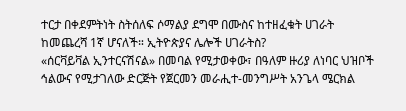ተርታ በቀደምትነት ስትሰለፍ ሶማልያ ደግሞ በሙስና ከተዘፈቁት ሀገራት ከመጨረሻ 1ኛ ሆናለች። ኢትዮጵያና ሌሎች ሀገራትስ?
«ሰርቫይቫል ኢንተርናሽናል» በመባል የሚታወቀው፣ በዓለም ዙሪያ ለነባር ህዝቦች ኅልውና የሚታገለው ድርጅት የጀርመን መራሒተ-መንግሥት አንጌላ ሜርክል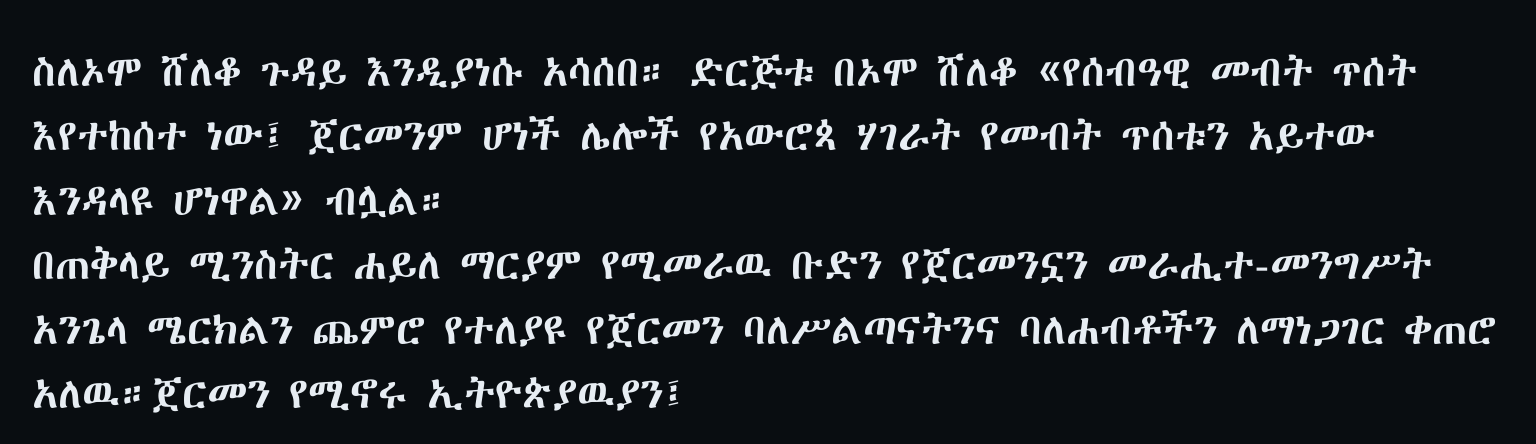ስለኦሞ ሸለቆ ጉዳይ እንዲያነሱ አሳሰበ። ድርጅቱ በኦሞ ሸለቆ «የሰብዓዊ መብት ጥሰት እየተከሰተ ነው፤ ጀርመንም ሆነች ሌሎች የአውሮጳ ሃገራት የመብት ጥሰቱን አይተው እንዳላዩ ሆነዋል» ብሏል።
በጠቅላይ ሚንስትር ሐይለ ማርያም የሚመራዉ ቡድን የጀርመንኗን መራሒተ-መንግሥት አንጌላ ሜርክልን ጨምሮ የተለያዩ የጀርመን ባለሥልጣናትንና ባለሐብቶችን ለማነጋገር ቀጠሮ አለዉ።ጀርመን የሚኖሩ ኢትዮጵያዉያን፤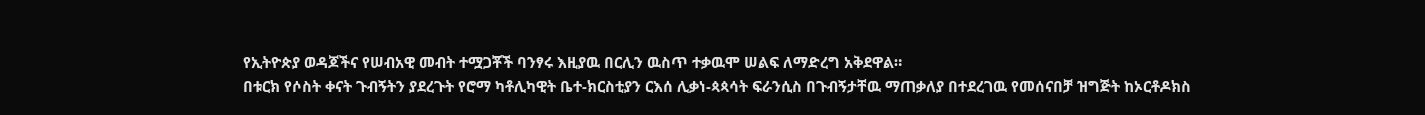የኢትዮጵያ ወዳጆችና የሠብአዊ መብት ተሟጋቾች ባንፃሩ እዚያዉ በርሊን ዉስጥ ተቃዉሞ ሠልፍ ለማድረግ አቅደዋል።
በቱርክ የሶስት ቀናት ጉብኝትን ያደረጉት የሮማ ካቶሊካዊት ቤተ-ክርስቲያን ርእሰ ሊቃነ-ጳጳሳት ፍራንሲስ በጉብኝታቸዉ ማጠቃለያ በተደረገዉ የመሰናበቻ ዝግጅት ከኦርቶዶክስ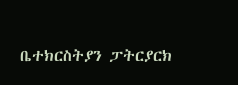ቤተክርስትያን ፓትርያርክ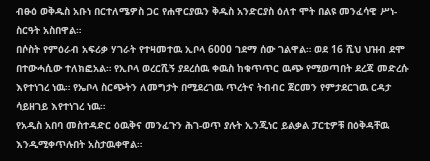ብፁዕ ወቅዱስ አቡነ በርተለሜዎስ ጋር የሐዋርያዉን ቅዱስ አንድርያስ ዕለተ ሞት በልዩ መንፈሳዊ ሥነ-ስርዓት አስበዋል።
በሶስት የምዕራብ አፍሪቃ ሃገራት የተዛመተዉ ኢቦላ 6000 ገደማ ሰው ገልዋል። ወደ 16 ሺህ ህዝብ ደሞ በተውሓሲው ተለክፎአል። የኢቦላ ወረርሺኝ ያደረሰዉ ቀዉስ ከቁጥጥር ዉጭ የሚወጣበት ደረጃ መድረሱ እየተነገረ ነዉ። የኤቦላ ስርጭትን ለመግታት በሚደረገዉ ጥረትና ትብብር ጀርመን የምታደርገዉ ርዳታ ሳይዘገይ እየተነገረ ነዉ።
የአዲስ አበባ መስተዳድር ዕዉቅና መንፈጉን ሕገ-ወጥ ያሉት ኢንጂነር ይልቃል ፓርቲዎቹ በዕቅዳቸዉ እንዲሚቀጥሉበት አስታዉቀዋል።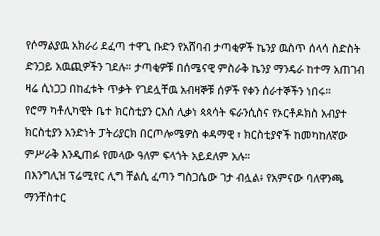የሶማልያዉ አክራሪ ደፈጣ ተዋጊ ቡድን የአሸባብ ታጣቂዎች ኬንያ ዉስጥ ሰላሳ ስድስት ድንጋይ አዉጪዎችን ገደሉ። ታጣቂዎቹ በሰሜናዊ ምስራቅ ኬንያ ማንዴራ ከተማ አጠገብ ዛሬ ሲነጋጋ በከፈቱት ጥቃት የገደሏቸዉ አብዛኞቹ ሰዎች የቀን ሰራተኞችን ነበሩ።
የሮማ ካቶሊካዊት ቤተ ክርስቲያን ርእሰ ሊቃነ ጳጳሳት ፍራንሲስና የኦርቶዶክስ አብያተ ክርስቲያን አንድነት ፓትሪያርክ በርጦሎሜዎስ ቀዳማዊ ፣ ክርስቲያኖች ከመካከለኛው ምሥራቅ እንዲጠፉ የመላው ዓለም ፍላጎት አይደለም አሉ።
በእንግሊዝ ፕሬሚየር ሊግ ቸልሲ ፈጣን ግስጋሴው ገታ ብሏል፥ የአምናው ባለዋንጫ ማንቸስተር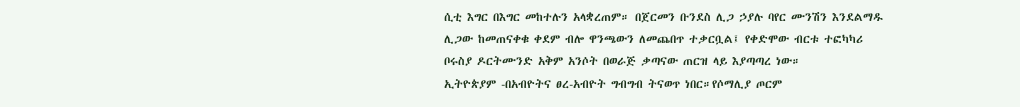ሲቲ እግር በእግር መከተሉን አላቋረጠም። በጀርመን ቡንደስ ሊጋ ኃያሉ ባየር ሙንሽን እንደልማዱ ሊጋው ከመጠናቀቁ ቀደም ብሎ ዋንጫውን ለመጨበጥ ተቃርቧል፤ የቀድሞው ብርቱ ተፎካካሪ ቦሩስያ ዶርትሙንድ አቅም አንሶት በወራጅ ቃጣናው ጠርዝ ላይ እያጣጣረ ነው።
ኢትዮጵያም -በአብዮትና ፀረ-አብዮት ግብግብ ትናወጥ ነበር።የሶማሊያ ጦርም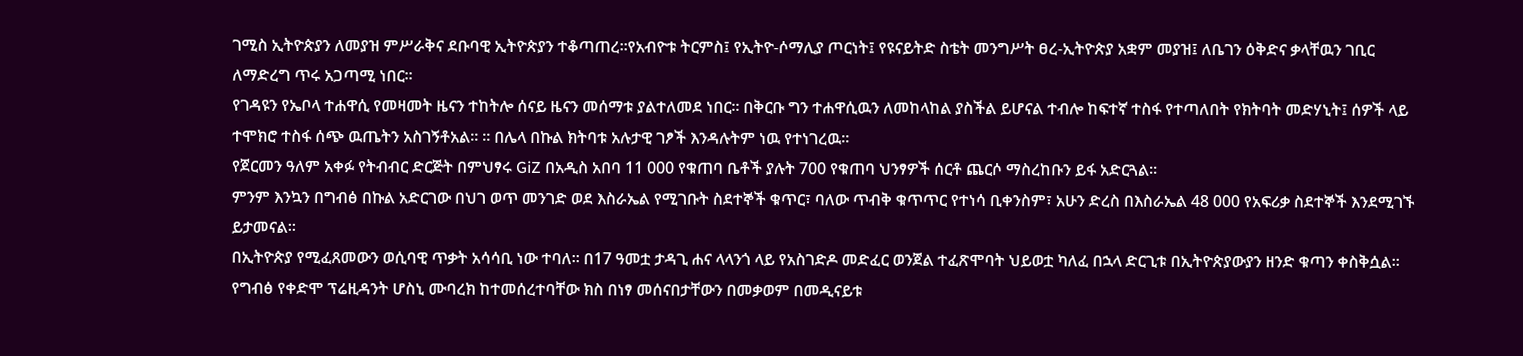ገሚስ ኢትዮጵያን ለመያዝ ምሥራቅና ደቡባዊ ኢትዮጵያን ተቆጣጠረ።የአብዮቱ ትርምስ፤ የኢትዮ-ሶማሊያ ጦርነት፤ የዩናይትድ ስቴት መንግሥት ፀረ-ኢትዮጵያ አቋም መያዝ፤ ለቤገን ዕቅድና ቃላቸዉን ገቢር ለማድረግ ጥሩ አጋጣሚ ነበር።
የገዳዩን የኤቦላ ተሐዋሲ የመዛመት ዜናን ተከትሎ ሰናይ ዜናን መሰማቱ ያልተለመደ ነበር። በቅርቡ ግን ተሐዋሲዉን ለመከላከል ያስችል ይሆናል ተብሎ ከፍተኛ ተስፋ የተጣለበት የክትባት መድሃኒት፤ ሰዎች ላይ ተሞክሮ ተስፋ ሰጭ ዉጤትን አስገኝቶአል። ። በሌላ በኩል ክትባቱ አሉታዊ ገፆች እንዳሉትም ነዉ የተነገረዉ።
የጀርመን ዓለም አቀፉ የትብብር ድርጅት በምህፃሩ GiZ በአዲስ አበባ 11 000 የቁጠባ ቤቶች ያሉት 700 የቁጠባ ህንፃዎች ሰርቶ ጨርሶ ማስረከቡን ይፋ አድርጓል።
ምንም እንኳን በግብፅ በኩል አድርገው በህገ ወጥ መንገድ ወደ እስራኤል የሚገቡት ስደተኞች ቁጥር፣ ባለው ጥብቅ ቁጥጥር የተነሳ ቢቀንስም፣ አሁን ድረስ በእስራኤል 48 000 የአፍሪቃ ስደተኞች እንደሚገኙ ይታመናል።
በኢትዮጵያ የሚፈጸመውን ወሲባዊ ጥቃት አሳሳቢ ነው ተባለ። በ17 ዓመቷ ታዳጊ ሐና ላላንጎ ላይ የአስገድዶ መድፈር ወንጀል ተፈጽሞባት ህይወቷ ካለፈ በኋላ ድርጊቱ በኢትዮጵያውያን ዘንድ ቁጣን ቀስቅሷል።
የግብፅ የቀድሞ ፕሬዚዳንት ሆስኒ ሙባረክ ከተመሰረተባቸው ክስ በነፃ መሰናበታቸውን በመቃወም በመዲናይቱ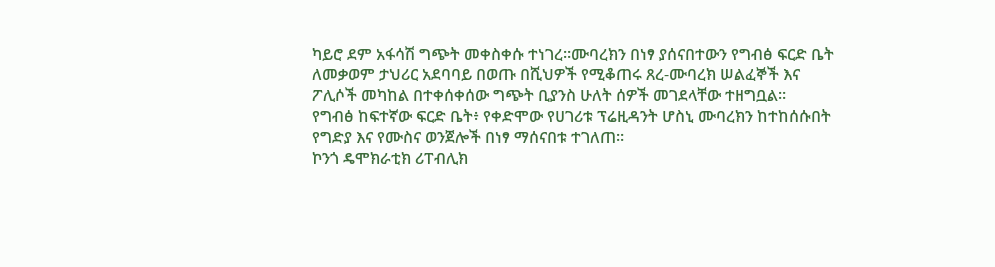ካይሮ ደም አፋሳሽ ግጭት መቀስቀሱ ተነገረ።ሙባረክን በነፃ ያሰናበተውን የግብፅ ፍርድ ቤት ለመቃወም ታህሪር አደባባይ በወጡ በሺህዎች የሚቆጠሩ ጸረ-ሙባረክ ሠልፈኞች እና ፖሊሶች መካከል በተቀሰቀሰው ግጭት ቢያንስ ሁለት ሰዎች መገደላቸው ተዘግቧል።
የግብፅ ከፍተኛው ፍርድ ቤት፥ የቀድሞው የሀገሪቱ ፕሬዚዳንት ሆስኒ ሙባረክን ከተከሰሱበት የግድያ እና የሙስና ወንጀሎች በነፃ ማሰናበቱ ተገለጠ።
ኮንጎ ዴሞክራቲክ ሪፐብሊክ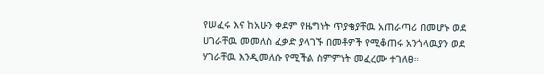የሠፈሩ እና ከአሁን ቀደም የዜግነት ጥያቄያቸዉ አጠራጣሪ በመሆኑ ወደ ሀገራቸዉ መመለስ ፈቃድ ያላገኙ በመቶዎች የሚቆጠሩ አንጎላዉያን ወደ ሃገራቸዉ እንዲመለሱ የሚችል ስምምነት መፈረሙ ተገለፀ።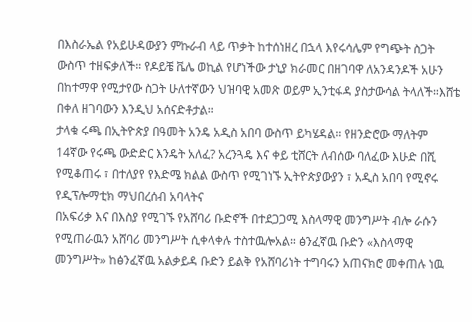በእስራኤል የአይሁዳውያን ምኩራብ ላይ ጥቃት ከተሰነዘረ በኋላ እየሩሳሌም የግጭት ስጋት ውስጥ ተዘፍቃለች። የዶይቼ ቬሌ ወኪል የሆነችው ታኒያ ክራመር በዘገባዋ ለአንዳንዶች አሁን በከተማዋ የሚታየው ስጋት ሁለተኛውን ህዝባዊ አመጽ ወይም ኢንቲፋዳ ያስታውሳል ትላለች።እሸቴ በቀለ ዘገባውን እንዲህ አሰናድቶታል።
ታላቁ ሩጫ በኢትዮጵያ በዓመት አንዴ አዲስ አበባ ውስጥ ይካሄዳል። የዘንድሮው ማለትም 14ኛው የሩጫ ውድድር እንዴት አለፈ? አረንጓዴ እና ቀይ ቲሸርት ለብሰው ባለፈው እሁድ በሺ የሚቆጠሩ ፣ በተለያየ የእድሜ ክልል ውስጥ የሚገነኙ ኢትዮጵያውያን ፣ አዲስ አበባ የሚኖሩ የዲፕሎማቲክ ማህበረሰብ አባላትና
በአፍሪቃ እና በእስያ የሚገኙ የአሸባሪ ቡድኖች በተደጋጋሚ እስላማዊ መንግሥት ብሎ ራሱን የሚጠራዉን አሸባሪ መንግሥት ሲቀላቀሉ ተስተዉሎአል። ፅንፈኛዉ ቡድን «እስላማዊ መንግሥት» ከፅንፈኛዉ አልቃይዳ ቡድን ይልቅ የአሸባሪነት ተግባሩን አጠናክሮ መቀጠሉ ነዉ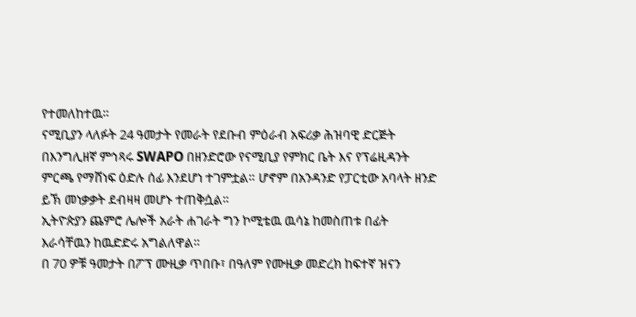የተመለከተዉ።
ናሚቢያን ላለፉት 24 ዓመታት የመራት የደቡብ ምዕራብ አፍሪቃ ሕዝባዊ ድርጅት በእንግሊዘኛ ምኅጻሩ SWAPO በዘንድሮው የናሚቢያ የምክር ቤት እና የፕሬዚዳንት ምርጫ የማሸነፍ ዕድሉ ሰፊ እንደሆነ ተገምቷል። ሆኖም በአንዳንድ የፓርቲው አባላት ዘንድ ይኽ መነቃቃት ደብዛዛ መሆኑ ተጠቅሷል።
ኢትዮጵያን ጨምሮ ሌሎች አራት ሐገራት ግን ኮሚቴዉ ዉሳኔ ከመስጠቱ በፊት እራሳቸዉን ከዉድድሩ አግልለዋል።
በ 70 ዎቹ ዓመታት በፖፕ ሙዚቃ ጥበቡ፣ በዓለም የሙዚቃ መድረክ ከፍተኛ ዝናን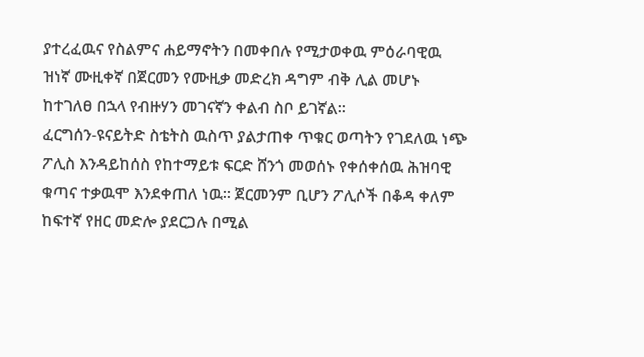ያተረፈዉና የስልምና ሐይማኖትን በመቀበሉ የሚታወቀዉ ምዕራባዊዉ ዝነኛ ሙዚቀኛ በጀርመን የሙዚቃ መድረክ ዳግም ብቅ ሊል መሆኑ ከተገለፀ በኋላ የብዙሃን መገናኛን ቀልብ ስቦ ይገኛል።
ፈርግሰን-ዩናይትድ ስቴትስ ዉስጥ ያልታጠቀ ጥቁር ወጣትን የገደለዉ ነጭ ፖሊስ እንዳይከሰስ የከተማይቱ ፍርድ ሸንጎ መወሰኑ የቀሰቀሰዉ ሕዝባዊ ቁጣና ተቃዉሞ እንደቀጠለ ነዉ። ጀርመንም ቢሆን ፖሊሶች በቆዳ ቀለም ከፍተኛ የዘር መድሎ ያደርጋሉ በሚል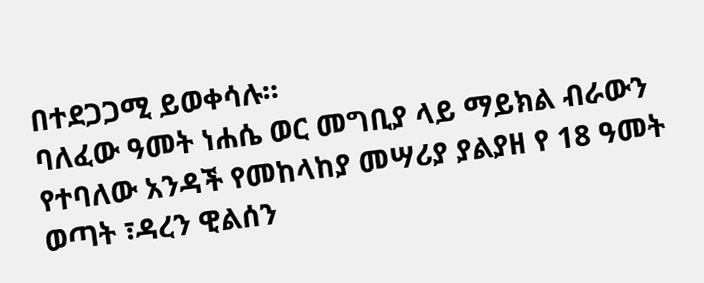በተደጋጋሚ ይወቀሳሉ።
ባለፈው ዓመት ነሐሴ ወር መግቢያ ላይ ማይክል ብራውን የተባለው አንዳች የመከላከያ መሣሪያ ያልያዘ የ 18 ዓመት ወጣት ፣ዳረን ዊልሰን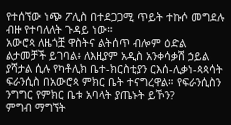የተሰኘው ነጭ ፖሊስ በተደጋጋሚ ጥይት ተኩሶ መግደሉ ብዙ የተባለለት ጉዳይ ነው።
አውሮጳ ለዜጎቿ ዋስትና ልትሰጥ ብሎም ዕድል ልታመቻች ይገባል፥ ለእዚያም አዲስ አንቀሳቃሽ ኃይል ያሻታል ሲሉ የካቶሊክ ቤተ-ክርስቲያን ርእሰ-ሊቃነ-ጳጳሳት ፍራንሲስ በአውሮጳ ምክር ቤት ተናግረዋል። የፍራንሲስን ንግግር የምክር ቤቱ አባላት ያጤኑት ይኾን?
ምግብ ማግኘት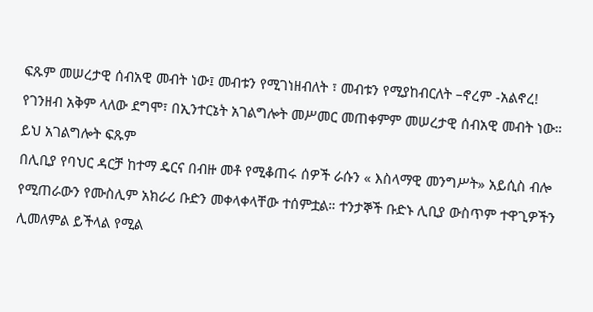ፍጹም መሠረታዊ ሰብአዊ መብት ነው፤ መብቱን የሚገነዘብለት ፣ መብቱን የሚያከብርለት –ኖረም -አልኖረ! የገንዘብ አቅም ላለው ደግሞ፣ በኢንተርኔት አገልግሎት መሥመር መጠቀምም መሠረታዊ ሰብአዊ መብት ነው። ይህ አገልግሎት ፍጹም
በሊቢያ የባህር ዳርቻ ከተማ ዴርና በብዙ መቶ የሚቆጠሩ ሰዎች ራሱን « እስላማዊ መንግሥት» አይሲስ ብሎ የሚጠራውን የሙስሊም አክራሪ ቡድን መቀላቀላቸው ተሰምቷል። ተንታኞች ቡድኑ ሊቢያ ውስጥም ተዋጊዎችን ሊመለምል ይችላል የሚል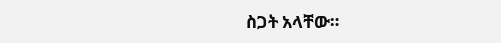ስጋት አላቸው።